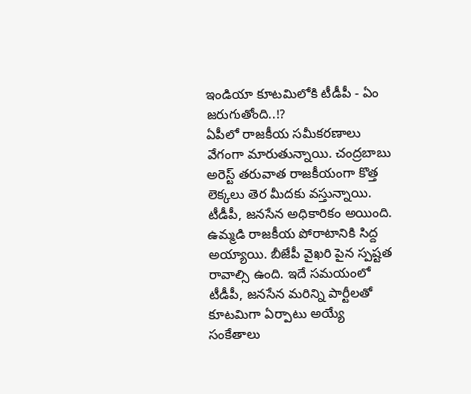ఇండియా కూటమిలోకి టీడీపీ - ఏం జరుగుతోంది..!?
ఏపీలో రాజకీయ సమీకరణాలు వేగంగా మారుతున్నాయి. చంద్రబాబు అరెస్ట్ తరువాత రాజకీయంగా కొత్త లెక్కలు తెర మీదకు వస్తున్నాయి. టీడీపీ, జనసేన అధికారికం అయింది. ఉమ్మడి రాజకీయ పోరాటానికి సిద్ద అయ్యాయి. బీజేపీ వైఖరి పైన స్పష్టత రావాల్సి ఉంది. ఇదే సమయంలో టీడీపీ, జనసేన మరిన్ని పార్టీలతో కూటమిగా ఏర్పాటు అయ్యే సంకేతాలు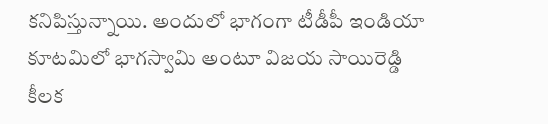కనిపిస్తున్నాయి. అందులో భాగంగా టీడీపీ ఇండియా కూటమిలో భాగస్వామి అంటూ విజయ సాయిరెడ్డి కీలక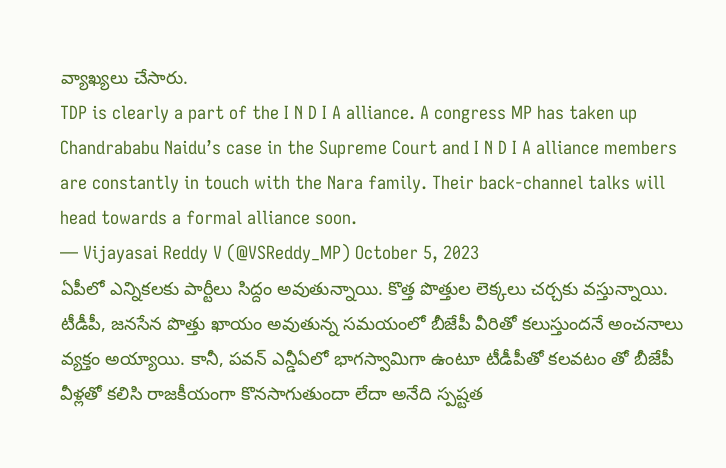వ్యాఖ్యలు చేసారు.
TDP is clearly a part of the I N D I A alliance. A congress MP has taken up Chandrababu Naidu’s case in the Supreme Court and I N D I A alliance members are constantly in touch with the Nara family. Their back-channel talks will head towards a formal alliance soon.
— Vijayasai Reddy V (@VSReddy_MP) October 5, 2023
ఏపీలో ఎన్నికలకు పార్టీలు సిద్దం అవుతున్నాయి. కొత్త పొత్తుల లెక్కలు చర్చకు వస్తున్నాయి. టీడీపీ, జనసేన పొత్తు ఖాయం అవుతున్న సమయంలో బీజేపీ వీరితో కలుస్తుందనే అంచనాలు వ్యక్తం అయ్యాయి. కానీ, పవన్ ఎన్డీఏలో భాగస్వామిగా ఉంటూ టీడీపీతో కలవటం తో బీజేపీ వీళ్లతో కలిసి రాజకీయంగా కొనసాగుతుందా లేదా అనేది స్పష్టత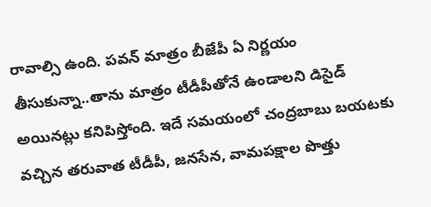రావాల్సి ఉంది. పవన్ మాత్రం బీజేపీ ఏ నిర్ణయం తీసుకున్నా..తాను మాత్రం టీడీపీతోనే ఉండాలని డిసైడ్ అయినట్లు కనిపిస్తోంది. ఇదే సమయంలో చంద్రబాబు బయటకు వచ్చిన తరువాత టీడీపీ, జనసేన, వామపక్షాల పొత్తు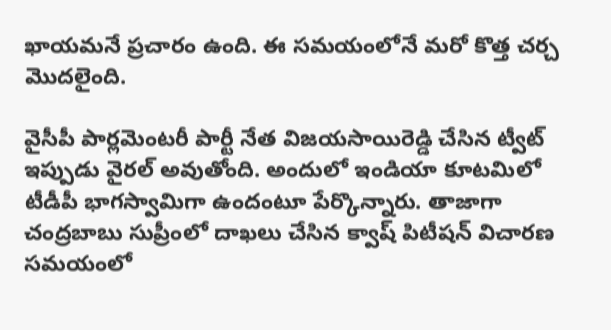ఖాయమనే ప్రచారం ఉంది. ఈ సమయంలోనే మరో కొత్త చర్చ మొదలైంది.

వైసీపీ పార్లమెంటరీ పార్టీ నేత విజయసాయిరెడ్డి చేసిన ట్వీట్ ఇప్పుడు వైరల్ అవుతోంది. అందులో ఇండియా కూటమిలో టీడీపీ భాగస్వామిగా ఉందంటూ పేర్కొన్నారు. తాజాగా చంద్రబాబు సుప్రీంలో దాఖలు చేసిన క్వాష్ పిటీషన్ విచారణ సమయంలో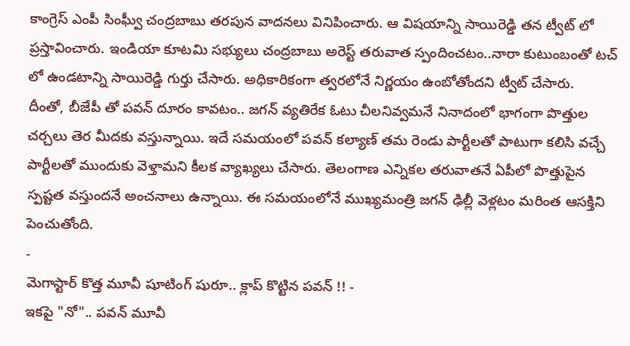కాంగ్రెస్ ఎంపీ సింఘ్వీ చంద్రబాబు తరపున వాదనలు వినిపించారు. ఆ విషయాన్ని సాయిరెడ్డి తన ట్వీట్ లో ప్రస్తావించారు. ఇండియా కూటమి సభ్యులు చంద్రబాబు అరెస్ట్ తరువాత స్పందించటం..నారా కుటుంబంతో టచ్ లో ఉండటాన్ని సాయిరెడ్డి గుర్తు చేసారు. అధికారికంగా త్వరలోనే నిర్ణయం ఉంబోతోందని ట్వీట్ చేసారు.
దీంతో, బీజేపీ తో పవన్ దూరం కావటం.. జగన్ వ్యతిరేక ఓటు చీలనివ్వమనే నినాదంలో భాగంగా పొత్తుల చర్చలు తెర మీదకు వస్తున్నాయి. ఇదే సమయంలో పవన్ కల్యాణ్ తమ రెండు పార్టీలతో పాటుగా కలిసి వచ్చే పార్టీలతో ముందుకు వెళ్తామని కీలక వ్యాఖ్యలు చేసారు. తెలంగాణ ఎన్నికల తరువాతనే ఏపీలో పొత్తుపైన స్పష్టత వస్తుందనే అంచనాలు ఉన్నాయి. ఈ సమయంలోనే ముఖ్యమంత్రి జగన్ ఢిల్లీ వెళ్లటం మరింత ఆసక్తిని పెంచుతోంది.
-
మెగాస్టార్ కొత్త మూవీ షూటింగ్ షురూ.. క్లాప్ కొట్టిన పవన్ !! -
ఇకపై "నో".. పవన్ మూవీ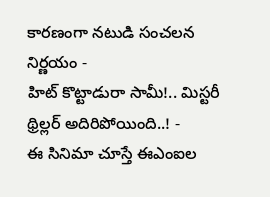కారణంగా నటుడి సంచలన నిర్ణయం -
హిట్ కొట్టాడురా సామీ!.. మిస్టరీ థ్రిల్లర్ అదిరిపోయింది..! -
ఈ సినిమా చూస్తే ఈఎంఐల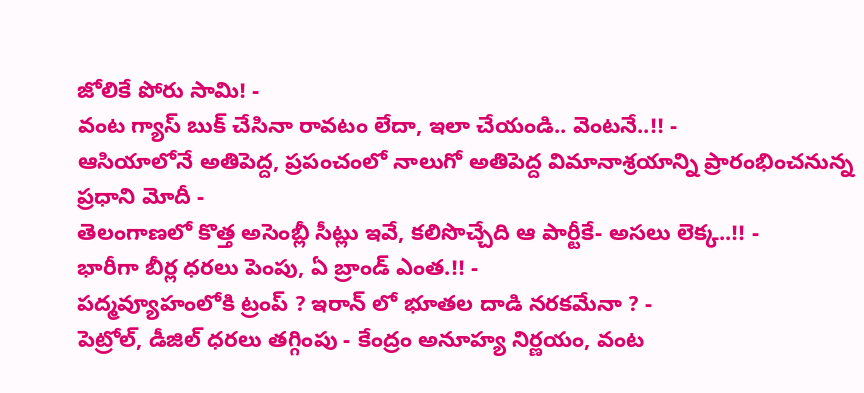జోలికే పోరు సామి! -
వంట గ్యాస్ బుక్ చేసినా రావటం లేదా, ఇలా చేయండి.. వెంటనే..!! -
ఆసియాలోనే అతిపెద్ద, ప్రపంచంలో నాలుగో అతిపెద్ద విమానాశ్రయాన్ని ప్రారంభించనున్న ప్రధాని మోదీ -
తెలంగాణలో కొత్త అసెంబ్లీ సీట్లు ఇవే, కలిసొచ్చేది ఆ పార్టీకే- అసలు లెక్క..!! -
భారీగా బీర్ల ధరలు పెంపు, ఏ బ్రాండ్ ఎంత.!! -
పద్మవ్యూహంలోకి ట్రంప్ ? ఇరాన్ లో భూతల దాడి నరకమేనా ? -
పెట్రోల్, డీజిల్ ధరలు తగ్గింపు - కేంద్రం అనూహ్య నిర్ణయం, వంట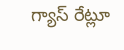గ్యాస్ రేట్లూ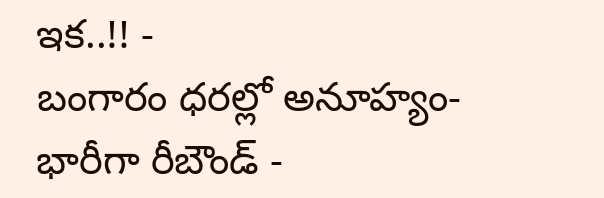ఇక..!! -
బంగారం ధరల్లో అనూహ్యం- భారీగా రీబౌండ్ -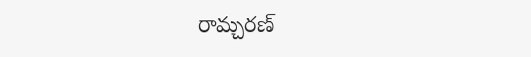రామ్చరణ్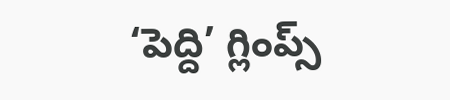‘పెద్ది’ గ్లింప్స్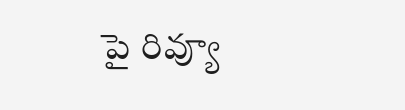పై రివ్యూ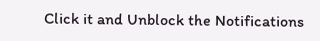Click it and Unblock the Notifications